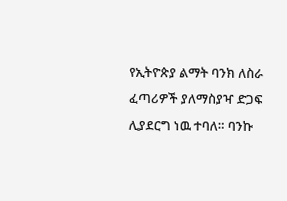የኢትዮጵያ ልማት ባንክ ለስራ ፈጣሪዎች ያለማስያዣ ድጋፍ ሊያደርግ ነዉ ተባለ። ባንኩ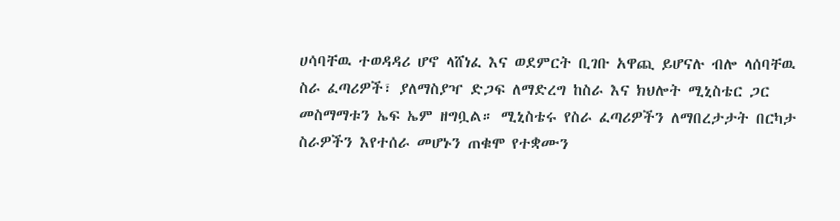ሀሳባቸዉ ተወዳዳሪ ሆኖ ላሸነፈ እና ወደምርት ቢገቡ አዋጪ ይሆናሉ ብሎ ላሰባቸዉ ስራ ፈጣሪዎች፣ ያለማስያዣ ድጋፍ ለማድረግ ከስራ እና ክህሎት ሚኒስቴር ጋር መስማማቱን ኤፍ ኤም ዘግቧል። ሚኒስቴሩ የስራ ፈጣሪዎችን ለማበረታታት በርካታ ስራዎችን እየተሰራ መሆኑን ጠቁሞ የተቋሙን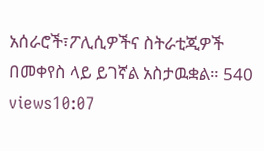አሰራሮች፣ፖሊሲዎችና ስትራቲጂዎች በመቀየስ ላይ ይገኛል አስታዉቋል። 540 views10:07